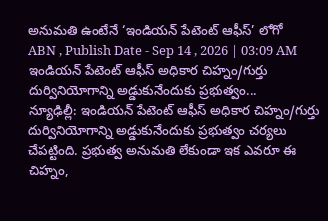అనుమతి ఉంటేనే ‘ఇండియన్ పేటెంట్ ఆఫీస్’ లోగో
ABN , Publish Date - Sep 14 , 2026 | 03:09 AM
ఇండియన్ పేటెంట్ ఆఫీస్ అధికార చిహ్నం/గుర్తు దుర్వినియోగాన్ని అడ్డుకునేందుకు ప్రభుత్వం...
న్యూఢిల్లీ: ఇండియన్ పేటెంట్ ఆఫీస్ అధికార చిహ్నం/గుర్తు దుర్వినియోగాన్ని అడ్డుకునేందుకు ప్రభుత్వం చర్యలు చేపట్టింది. ప్రభుత్వ అనుమతి లేకుండా ఇక ఎవరూ ఈ చిహ్నం,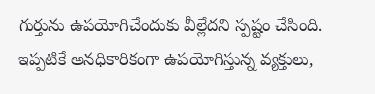గుర్తును ఉపయోగిచేందుకు వీల్లేదని స్పష్టం చేసింది. ఇప్పటికే అనధికారికంగా ఉపయోగిస్తున్న వ్యక్తులు,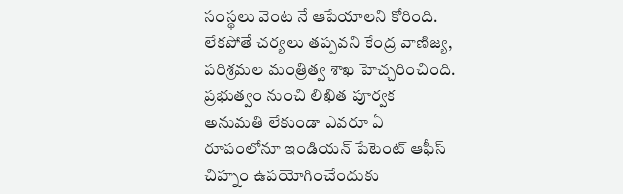సంస్థలు వెంట నే ఆపేయాలని కోరింది. లేకపోతే చర్యలు తప్పవని కేంద్ర వాణిజ్య, పరిశ్రమల మంత్రిత్వ శాఖ హెచ్చరించింది. ప్రభుత్వం నుంచి లిఖిత పూర్వక అనుమతి లేకుండా ఎవరూ ఏ రూపంలోనూ ఇండియన్ పేటెంట్ ఆఫీస్ చిహ్నం ఉపయోగించేందుకు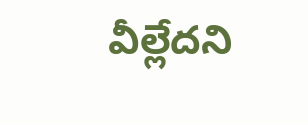వీల్లేదని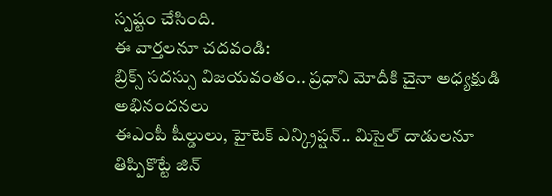స్పష్టం చేసింది.
ఈ వార్తలనూ చదవండి:
బ్రిక్స్ సదస్సు విజయవంతం.. ప్రధాని మోదీకి చైనా అధ్యక్షుడి అభినందనలు
ఈఎంపీ షీల్డులు, హైటెక్ ఎన్క్రిప్షన్.. మిసైల్ దాడులనూ తిప్పికొట్టే జిన్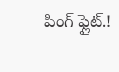పింగ్ ఫ్లైట్.!